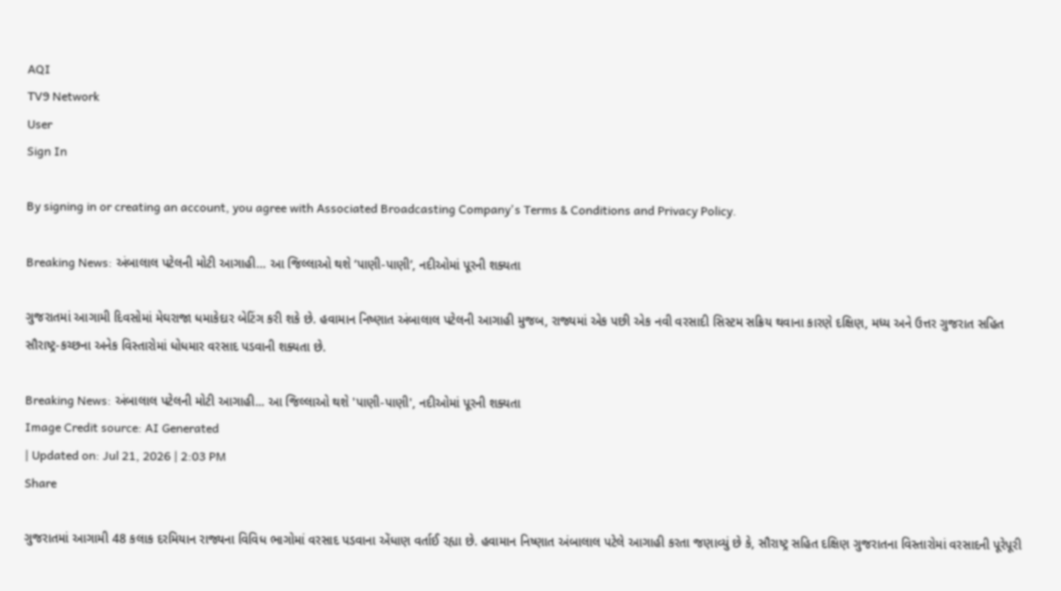AQI
TV9 Network
User
Sign In

By signing in or creating an account, you agree with Associated Broadcasting Company's Terms & Conditions and Privacy Policy.

Breaking News: અંબાલાલ પટેલની મોટી આગાહી… આ જિલ્લાઓ થશે ‘પાણી-પાણી’, નદીઓમાં પૂરની શક્યતા

ગુજરાતમાં આગામી દિવસોમાં મેઘરાજા ધમાકેદાર બેટિંગ કરી શકે છે. હવામાન નિષ્ણાત અંબાલાલ પટેલની આગાહી મુજબ, રાજ્યમાં એક પછી એક નવી વરસાદી સિસ્ટમ સક્રિય થવાના કારણે દક્ષિણ, મધ્ય અને ઉત્તર ગુજરાત સહિત સૌરાષ્ટ્ર-કચ્છના અનેક વિસ્તારોમાં ધોધમાર વરસાદ પડવાની શક્યતા છે.

Breaking News: અંબાલાલ પટેલની મોટી આગાહી... આ જિલ્લાઓ થશે 'પાણી-પાણી', નદીઓમાં પૂરની શક્યતા
Image Credit source: AI Generated
| Updated on: Jul 21, 2026 | 2:03 PM
Share

ગુજરાતમાં આગામી 48 કલાક દરમિયાન રાજ્યના વિવિધ ભાગોમાં વરસાદ પડવાના એંધાણ વર્તાઈ રહ્યા છે. હવામાન નિષ્ણાત અંબાલાલ પટેલે આગાહી કરતા જણાવ્યું છે કે, સૌરાષ્ટ્ર સહિત દક્ષિણ ગુજરાતના વિસ્તારોમાં વરસાદની પૂરેપૂરી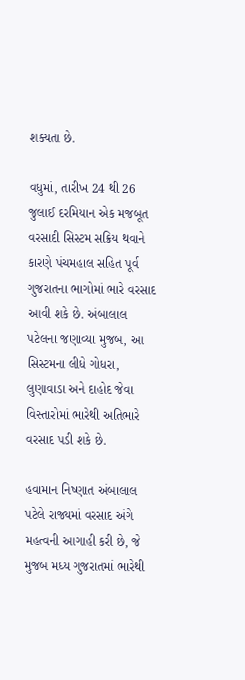શક્યતા છે.

વધુમાં, તારીખ 24 થી 26 જુલાઈ દરમિયાન એક મજબૂત વરસાદી સિસ્ટમ સક્રિય થવાને કારણે પંચમહાલ સહિત પૂર્વ ગુજરાતના ભાગોમાં ભારે વરસાદ આવી શકે છે. અંબાલાલ પટેલના જણાવ્યા મુજબ, આ સિસ્ટમના લીધે ગોધરા, લુણાવાડા અને દાહોદ જેવા વિસ્તારોમાં ભારેથી અતિભારે વરસાદ પડી શકે છે.

હવામાન નિષ્ણાત અંબાલાલ પટેલે રાજ્યમાં વરસાદ અંગે મહત્વની આગાહી કરી છે, જે મુજબ મધ્ય ગુજરાતમાં ભારેથી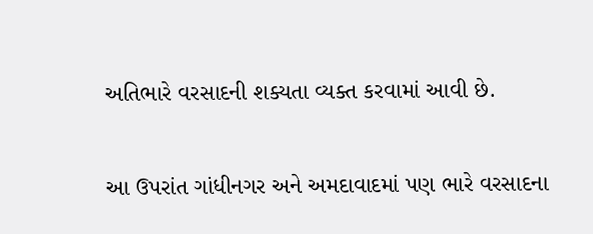અતિભારે વરસાદની શક્યતા વ્યક્ત કરવામાં આવી છે.

આ ઉપરાંત ગાંધીનગર અને અમદાવાદમાં પણ ભારે વરસાદના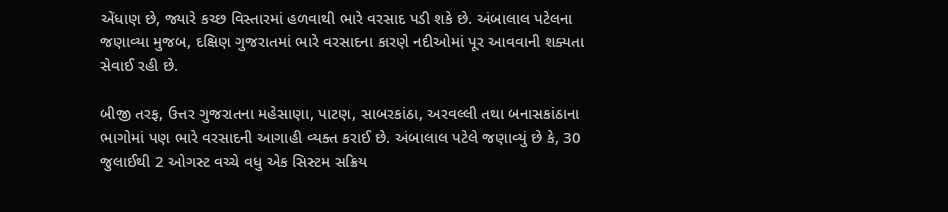એંધાણ છે, જ્યારે કચ્છ વિસ્તારમાં હળવાથી ભારે વરસાદ પડી શકે છે. અંબાલાલ પટેલના જણાવ્યા મુજબ, દક્ષિણ ગુજરાતમાં ભારે વરસાદના કારણે નદીઓમાં પૂર આવવાની શક્યતા સેવાઈ રહી છે.

બીજી તરફ, ઉત્તર ગુજરાતના મહેસાણા, પાટણ, સાબરકાંઠા, અરવલ્લી તથા બનાસકાંઠાના ભાગોમાં પણ ભારે વરસાદની આગાહી વ્યક્ત કરાઈ છે. અંબાલાલ પટેલે જણાવ્યું છે કે, 30 જુલાઈથી 2 ઓગસ્ટ વચ્ચે વધુ એક સિસ્ટમ સક્રિય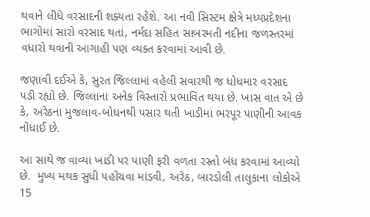થવાને લીધે વરસાદની શક્યતા રહેશે. આ નવી સિસ્ટમ ક્ષેત્રે મધ્યપ્રદેશના ભાગોમાં સારો વરસાદ થતાં, નર્મદા સહિત સાબરમતી નદીના જળસ્તરમાં વધારો થવાની આગાહી પણ વ્યક્ત કરવામાં આવી છે.

જણાવી દઈએ કે, સુરત જિલ્લામાં વહેલી સવારથી જ ધોધમાર વરસાદ પડી રહ્યો છે. જિલ્લાના અનેક વિસ્તારો પ્રભાવિત થયા છે. ખાસ વાત એ છે કે, અરેઠના મુજલાવ-બોધનથી પસાર થતી ખાડીમાં ભરપૂર પાણીની આવક નોંધાઈ છે.

આ સાથે જ વાવ્યા ખાડી પર પાણી ફરી વળતા રસ્તો બંધ કરવામાં આવ્યો છે.  મુખ્ય મથક સુધી પહોંચવા માંડવી, અરેઠ, બારડોલી તાલુકાના લોકોએ 15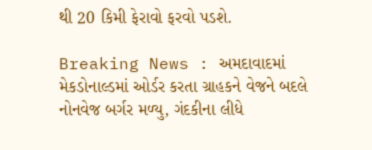થી 20 કિમી ફેરાવો ફરવો પડશે.

Breaking News : અમદાવાદમાં મેકડોનાલ્ડમાં ઓર્ડર કરતા ગ્રાહકને વેજને બદલે નોનવેજ બર્ગર મળ્યુ, ગંદકીના લીધે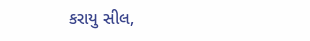કરાયુ સીલ,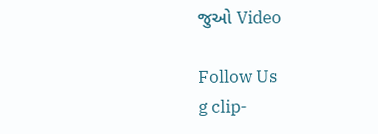જુઓ Video

Follow Us
g clip-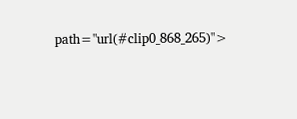path="url(#clip0_868_265)">